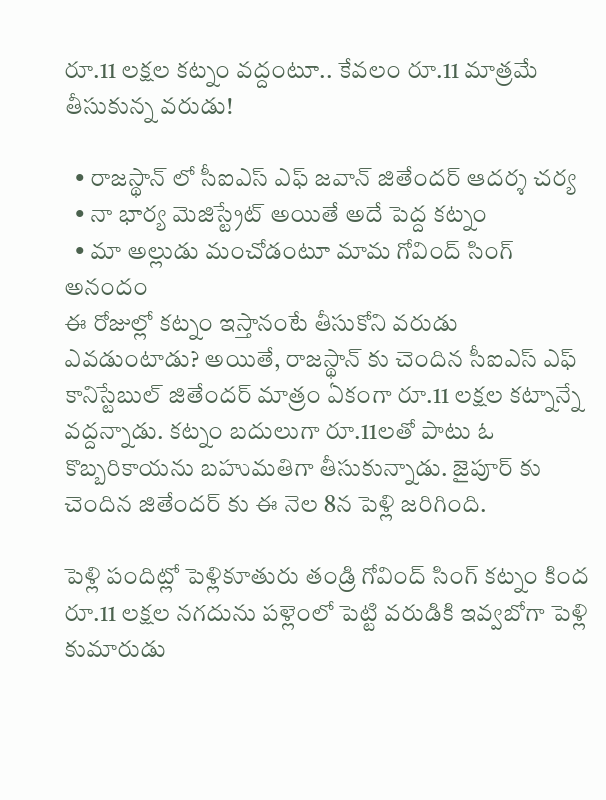రూ.11 లక్షల కట్నం వద్దంటూ.. కేవలం రూ.11 మాత్రమే తీసుకున్న వరుడు!

  • రాజస్థాన్ లో సీఐఎస్ ఎఫ్ జవాన్ జితేందర్ ఆదర్శ చర్య
  • నా భార్య మెజిస్ట్రేట్ అయితే అదే పెద్ద కట్నం
  • మా అల్లుడు మంచోడంటూ మామ గోవింద్ సింగ్ అనందం
ఈ రోజుల్లో కట్నం ఇస్తానంటే తీసుకోని వరుడు ఎవడుంటాడు? అయితే, రాజస్థాన్ కు చెందిన సీఐఎస్ ఎఫ్ కానిస్టేబుల్ జితేందర్ మాత్రం ఏకంగా రూ.11 లక్షల కట్నాన్నే వద్దన్నాడు. కట్నం బదులుగా రూ.11లతో పాటు ఓ కొబ్బరికాయను బహుమతిగా తీసుకున్నాడు. జైపూర్ కు చెందిన జితేందర్ కు ఈ నెల 8న పెళ్లి జరిగింది.

పెళ్లి పందిట్లో పెళ్లికూతురు తండ్రి గోవింద్ సింగ్ కట్నం కింద రూ.11 లక్షల నగదును పళ్లెంలో పెట్టి వరుడికి ఇవ్వబోగా పెళ్లి కుమారుడు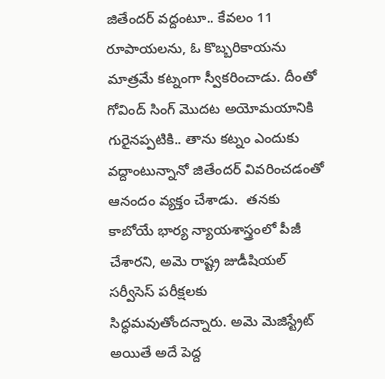జితేందర్ వద్దంటూ.. కేవలం 11 రూపాయలను, ఓ కొబ్బరికాయను మాత్రమే కట్నంగా స్వీకరించాడు. దీంతో గోవింద్ సింగ్ మొదట అయోమయానికి గురైనప్పటికి.. తాను కట్నం ఎందుకు వద్దాంటున్నానో జితేందర్ వివరించడంతో ఆనందం వ్యక్తం చేశాడు.  తనకు కాబోయే భార్య న్యాయశాస్త్రంలో పీజీ చేశారని, అమె రాష్ట్ర జుడీషియల్ సర్వీసెస్ పరీక్షలకు సిద్ధమవుతోందన్నారు. అమె మెజిస్ట్రేట్ అయితే అదే పెద్ద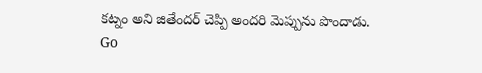కట్నం అని జితేందర్ చెప్పి అందరి మెప్పును పొందాడు.
Go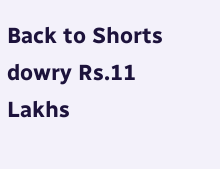Back to Shorts
dowry Rs.11 Lakhs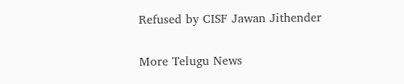Refused by CISF Jawan Jithender

More Telugu News